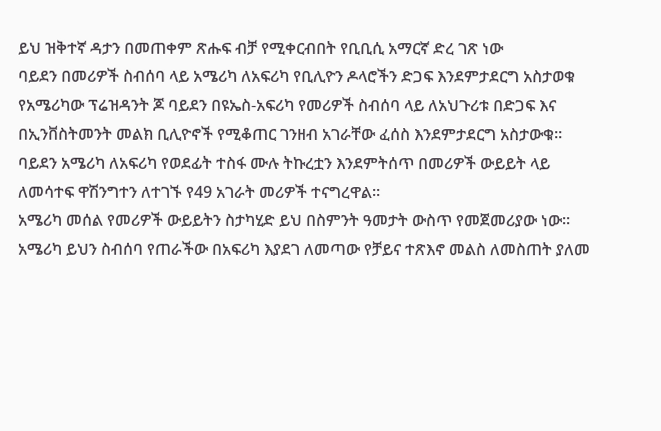ይህ ዝቅተኛ ዳታን በመጠቀም ጽሑፍ ብቻ የሚቀርብበት የቢቢሲ አማርኛ ድረ ገጽ ነው
ባይደን በመሪዎች ስብሰባ ላይ አሜሪካ ለአፍሪካ የቢሊዮን ዶላሮችን ድጋፍ እንደምታደርግ አስታወቁ
የአሜሪካው ፕሬዝዳንት ጆ ባይደን በዩኤስ-አፍሪካ የመሪዎች ስብሰባ ላይ ለአህጉሪቱ በድጋፍ እና በኢንቨስትመንት መልክ ቢሊዮኖች የሚቆጠር ገንዘብ አገራቸው ፈሰስ እንደምታደርግ አስታውቁ።
ባይደን አሜሪካ ለአፍሪካ የወደፊት ተስፋ ሙሉ ትኩረቷን እንደምትሰጥ በመሪዎች ውይይት ላይ ለመሳተፍ ዋሽንግተን ለተገኙ የ49 አገራት መሪዎች ተናግረዋል።
አሜሪካ መሰል የመሪዎች ውይይትን ስታካሂድ ይህ በስምንት ዓመታት ውስጥ የመጀመሪያው ነው።
አሜሪካ ይህን ስብሰባ የጠራችው በአፍሪካ እያደገ ለመጣው የቻይና ተጽእኖ መልስ ለመስጠት ያለመ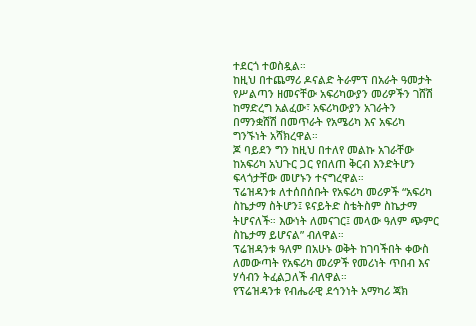ተደርጎ ተወስዷል።
ከዚህ በተጨማሪ ዶናልድ ትራምፕ በአራት ዓመታት የሥልጣን ዘመናቸው አፍሪካውያን መሪዎችን ገሸሽ ከማድረግ አልፈው፣ አፍሪካውያን አገራትን በማንቋሸሽ በመጥራት የአሜሪካ እና አፍሪካ ግንኙነት አሻክረዋል።
ጆ ባይደን ግን ከዚህ በተለየ መልኩ አገራቸው ከአፍሪካ አህጉር ጋር የበለጠ ቅርብ እንድትሆን ፍላጎታቸው መሆኑን ተናግረዋል።
ፕሬዝዳንቱ ለተሰበሰቡት የአፍሪካ መሪዎች “አፍሪካ ስኬታማ ስትሆን፤ ዩናይትድ ስቴትስም ስኬታማ ትሆናለች። እውነት ለመናገር፤ መላው ዓለም ጭምር ስኬታማ ይሆናል” ብለዋል።
ፕሬዝዳንቱ ዓለም በአሁኑ ወቅት ከገባችበት ቀውስ ለመውጣት የአፍሪካ መሪዎች የመሪነት ጥበብ እና ሃሳብን ትፈልጋለች ብለዋል።
የፕሬዝዳንቱ የብሔራዊ ደኅንነት አማካሪ ጃክ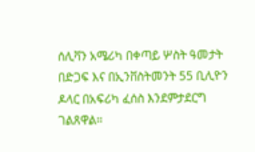ሰሊቫን አሜሪካ በቀጣይ ሦስት ዓመታት በድጋፍ እና በኢንቨስትመንት 55 ቢሊዮን ዶላር በአፍሪካ ፈሰስ እንደምታደርግ ገልጸዋል።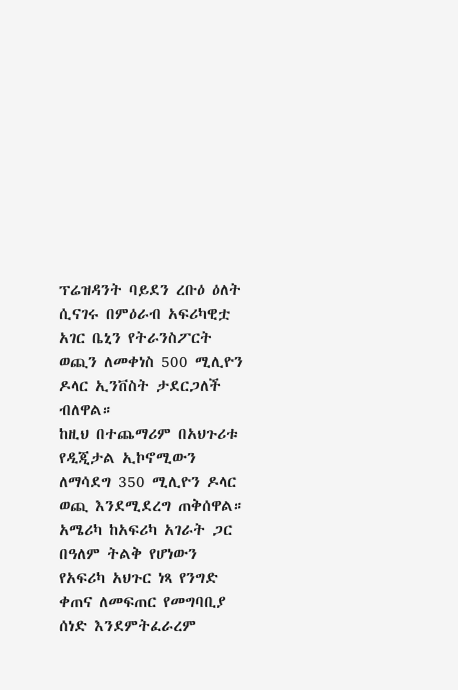ፕሬዝዳንት ባይደን ረቡዕ ዕለት ሲናገሩ በምዕራብ አፍሪካዊቷ አገር ቤኒን የትራንስፖርት ወጪን ለመቀነስ 500 ሚሊዮን ዶላር ኢንቨስት ታደርጋለች ብለዋል።
ከዚህ በተጨማሪም በአህጉሪቱ የዲጂታል ኢኮኖሚውን ለማሳደግ 350 ሚሊዮን ዶላር ወጪ እንደሚደረግ ጠቅሰዋል።
አሜሪካ ከአፍሪካ አገራት ጋር በዓለም ትልቅ የሆነውን የአፍሪካ አህጉር ነጻ የንግድ ቀጠና ለመፍጠር የመግባቢያ ሰነድ እንደምትፈራረም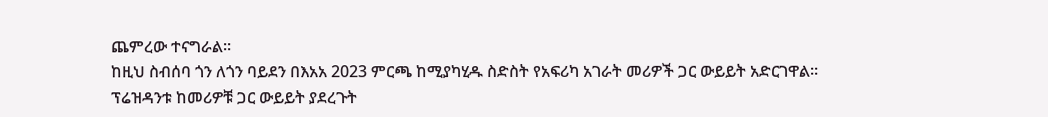ጨምረው ተናግራል።
ከዚህ ስብሰባ ጎን ለጎን ባይደን በእአአ 2023 ምርጫ ከሚያካሂዱ ስድስት የአፍሪካ አገራት መሪዎች ጋር ውይይት አድርገዋል።
ፕሬዝዳንቱ ከመሪዎቹ ጋር ውይይት ያደረጉት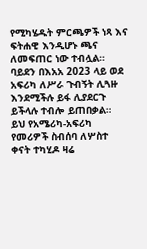የሚካሄዱት ምርጫዎች ነጻ እና ፍትሐዊ እንዲሆኑ ጫና ለመፍጠር ነው ተብሏል።
ባይደን በእአአ 2023 ላይ ወደ አፍሪካ ለሥራ ጉብኝት ሊጓዙ እንደሚችሉ ይፋ ሊያደርጉ ይችላሉ ተብሎ ይጠበቃል።
ይህ የአሜሪካ-አፍሪካ የመሪዎች ስብሰባ ለሦስተ ቀናት ተካሂዶ ዛሬ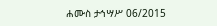ሐሙስ ታኅሣሥ 06/2015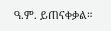ዓ.ም. ይጠናቀቃል።